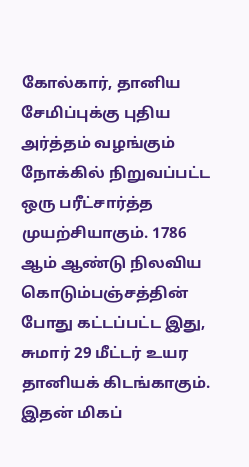கோல்கார், தானிய சேமிப்புக்கு புதிய அர்த்தம் வழங்கும் நோக்கில் நிறுவப்பட்ட ஒரு பரீட்சார்த்த முயற்சியாகும். 1786 ஆம் ஆண்டு நிலவிய கொடும்பஞ்சத்தின் போது கட்டப்பட்ட இது, சுமார் 29 மீட்டர் உயர தானியக் கிடங்காகும்.
இதன் மிகப்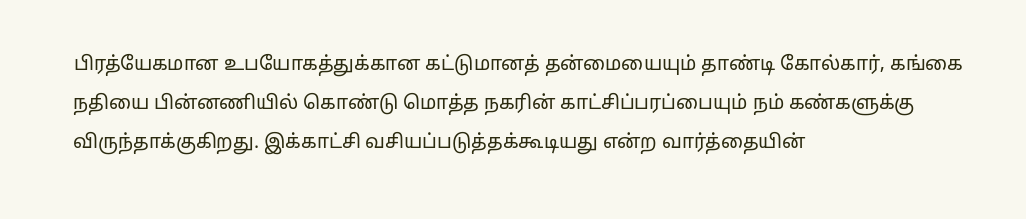பிரத்யேகமான உபயோகத்துக்கான கட்டுமானத் தன்மையையும் தாண்டி கோல்கார், கங்கை நதியை பின்னணியில் கொண்டு மொத்த நகரின் காட்சிப்பரப்பையும் நம் கண்களுக்கு விருந்தாக்குகிறது. இக்காட்சி வசியப்படுத்தக்கூடியது என்ற வார்த்தையின்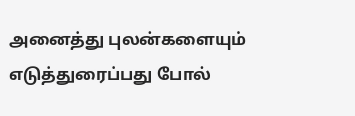அனைத்து புலன்களையும் எடுத்துரைப்பது போல்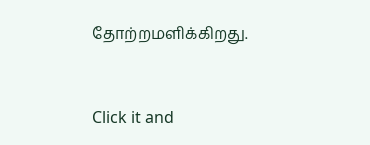தோற்றமளிக்கிறது.



Click it and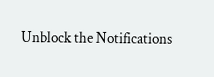Unblock the Notifications